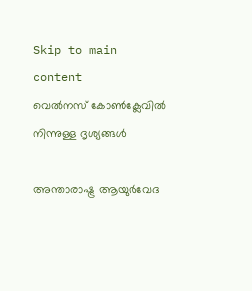Skip to main content
വെൽനസ് കോൺക്ലേവിൽ നിന്നുള്ള ദൃശ്യങ്ങൾ

അന്താരാഷ്ട്ര ആയുർവേദ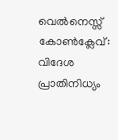വെൽനെസ്സ് കോണ്‍ക്ലേവ്: വിദേശ പ്രാതിനിധ്യം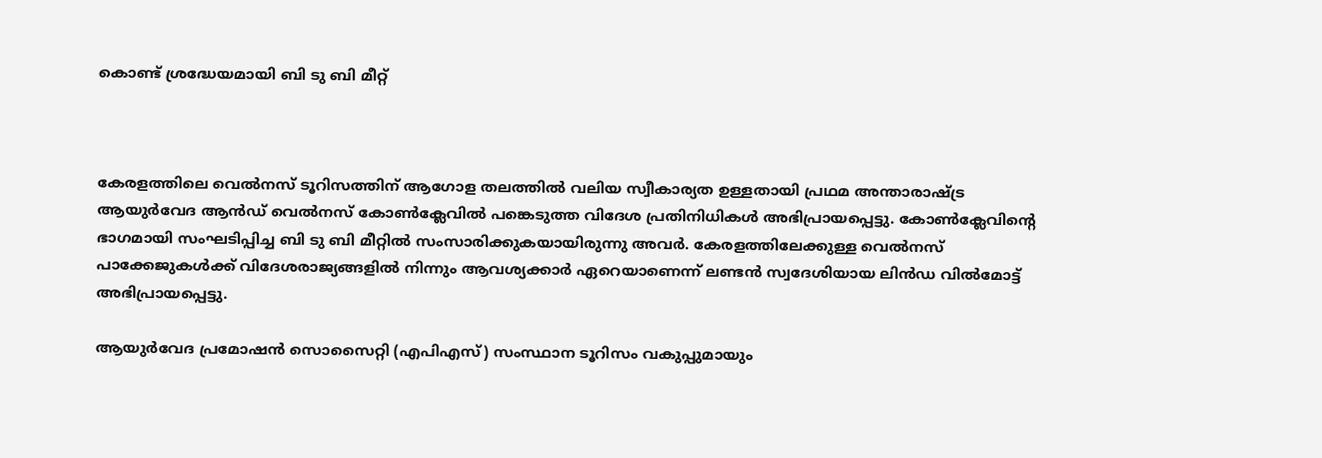കൊണ്ട് ശ്രദ്ധേയമായി ബി ടു ബി മീറ്റ്



കേരളത്തിലെ വെൽനസ് ടൂറിസത്തിന് ആഗോള തലത്തിൽ വലിയ സ്വീകാര്യത ഉള്ളതായി പ്രഥമ അന്താരാഷ്ട്ര ആയുര്‍വേദ ആന്‍ഡ് വെല്‍നസ് കോണ്‍ക്ലേവിൽ പങ്കെടുത്ത വിദേശ പ്രതിനിധികള്‍ അഭിപ്രായപ്പെട്ടു. കോണ്‍ക്ലേവിന്റെ ഭാഗമായി സംഘടിപ്പിച്ച ബി ടു ബി മീറ്റിൽ സംസാരിക്കുകയായിരുന്നു അവർ. കേരളത്തിലേക്കുള്ള വെൽനസ് പാക്കേജുകൾക്ക് വിദേശരാജ്യങ്ങളിൽ നിന്നും ആവശ്യക്കാർ ഏറെയാണെന്ന് ലണ്ടൻ സ്വദേശിയായ ലിൻഡ വിൽമോട്ട്  അഭിപ്രായപ്പെട്ടു.

ആയുര്‍വേദ പ്രമോഷന്‍ സൊസൈറ്റി (എപിഎസ്) സംസ്ഥാന ടൂറിസം വകുപ്പുമായും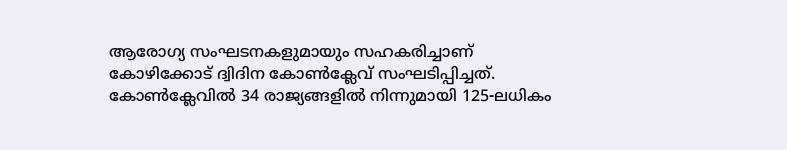ആരോഗ്യ സംഘടനകളുമായും സഹകരിച്ചാണ് കോഴിക്കോട് ദ്വിദിന കോണ്‍ക്ലേവ് സംഘടിപ്പിച്ചത്. കോണ്‍ക്ലേവില്‍ 34 രാജ്യങ്ങളില്‍ നിന്നുമായി 125-ലധികം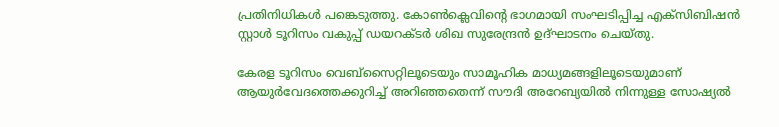പ്രതിനിധികൾ പങ്കെടുത്തു. കോൺക്ലെവിന്റെ ഭാഗമായി സംഘടിപ്പിച്ച എക്സിബിഷൻ സ്റ്റാൾ ടൂറിസം വകുപ്പ് ഡയറക്ടർ ശിഖ സുരേന്ദ്രൻ ഉദ്ഘാടനം ചെയ്തു.

കേരള ടൂറിസം വെബ്സൈറ്റിലൂടെയും സാമൂഹിക മാധ്യമങ്ങളിലൂടെയുമാണ് ആയുര്‍വേദത്തെക്കുറിച്ച് അറിഞ്ഞതെന്ന് സൗദി അറേബ്യയില്‍ നിന്നുള്ള സോഷ്യല്‍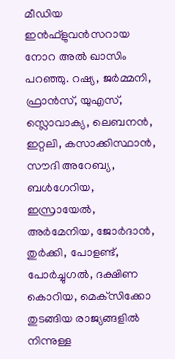മീഡിയ ഇന്‍ഫ്‌ളുവന്‍സറായ നോറ അല്‍ ഖാസിം പറഞ്ഞു. റഷ്യ, ജര്‍മ്മനി, ഫ്രാന്‍സ്, യുഎസ്, സ്ലൊവാക്യ, ലെബനന്‍, ഇറ്റലി, കസാക്കിസ്ഥാന്‍, സൗദി അറേബ്യ, ബള്‍ഗേറിയ, ഇസ്രായേല്‍, അര്‍മേനിയ, ജോര്‍ദാന്‍, തുര്‍ക്കി, പോളണ്ട്, പോര്‍ച്ചുഗല്‍, ദക്ഷിണ കൊറിയ, മെക്‌സിക്കോ തുടങ്ങിയ രാജ്യങ്ങളില്‍ നിന്നുള്ള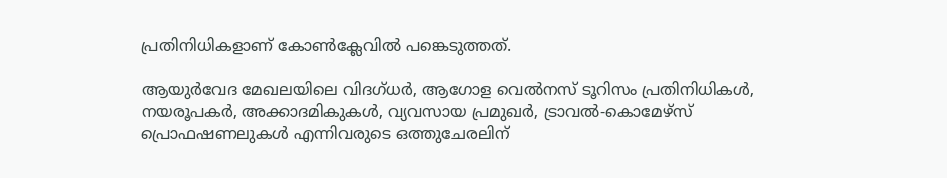പ്രതിനിധികളാണ് കോൺക്ലേവിൽ പങ്കെടുത്തത്.

ആയുര്‍വേദ മേഖലയിലെ വിദഗ്ധർ, ആഗോള വെല്‍നസ് ടൂറിസം പ്രതിനിധികൾ, നയരൂപകര്‍, അക്കാദമികുകൾ, വ്യവസായ പ്രമുഖര്‍, ട്രാവല്‍-കൊമേഴ്‌സ് പ്രൊഫഷണലുകള്‍ എന്നിവരുടെ ഒത്തുചേരലിന്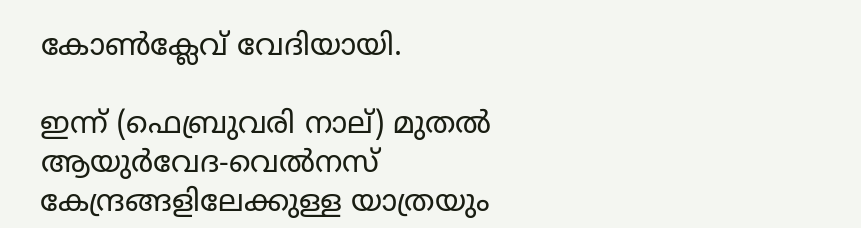കോണ്‍ക്ലേവ് വേദിയായി.

ഇന്ന് (ഫെബ്രുവരി നാല്) മുതല്‍ ആയുര്‍വേദ-വെല്‍നസ് കേന്ദ്രങ്ങളിലേക്കുള്ള യാത്രയും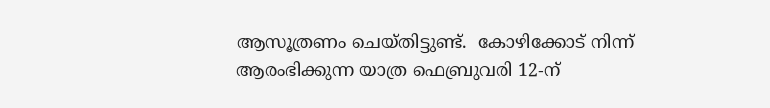ആസൂത്രണം ചെയ്തിട്ടുണ്ട്.  കോഴിക്കോട് നിന്ന് ആരംഭിക്കുന്ന യാത്ര ഫെബ്രുവരി 12-ന്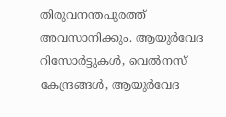തിരുവനന്തപുരത്ത് അവസാനിക്കും. ആയുര്‍വേദ റിസോര്‍ട്ടുകൾ, വെല്‍നസ്  കേന്ദ്രങ്ങൾ, ആയുര്‍വേദ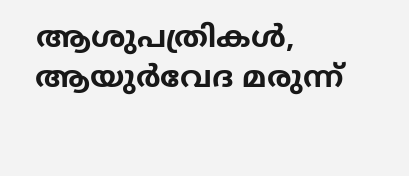ആശുപത്രികൾ, ആയുര്‍വേദ മരുന്ന്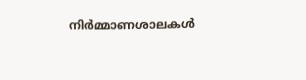നിര്‍മ്മാണശാലകൾ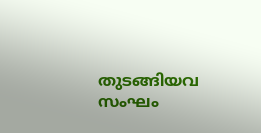തുടങ്ങിയവ സംഘം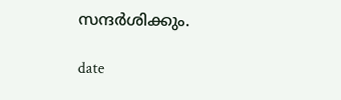സന്ദര്‍ശിക്കും.

date